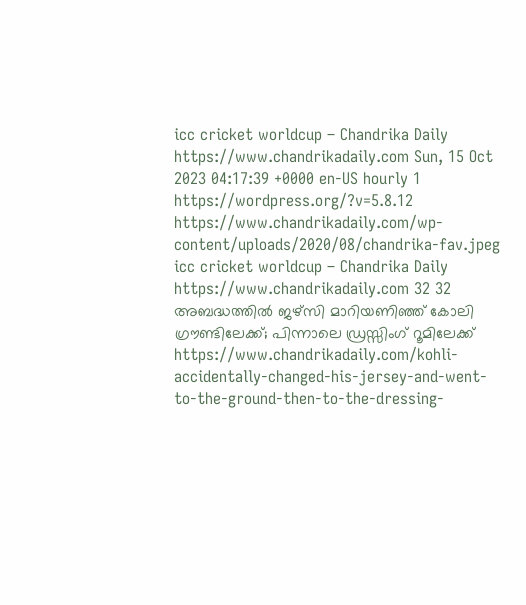icc cricket worldcup – Chandrika Daily https://www.chandrikadaily.com Sun, 15 Oct 2023 04:17:39 +0000 en-US hourly 1 https://wordpress.org/?v=5.8.12 https://www.chandrikadaily.com/wp-content/uploads/2020/08/chandrika-fav.jpeg icc cricket worldcup – Chandrika Daily https://www.chandrikadaily.com 32 32 അബദ്ധത്തില്‍ ജഴ്സി മാറിയണിഞ്ഞ് കോലി ഗ്രൗണ്ടിലേക്ക്; പിന്നാലെ ഡ്രസ്സിംഗ് റൂമിലേക്ക് https://www.chandrikadaily.com/kohli-accidentally-changed-his-jersey-and-went-to-the-ground-then-to-the-dressing-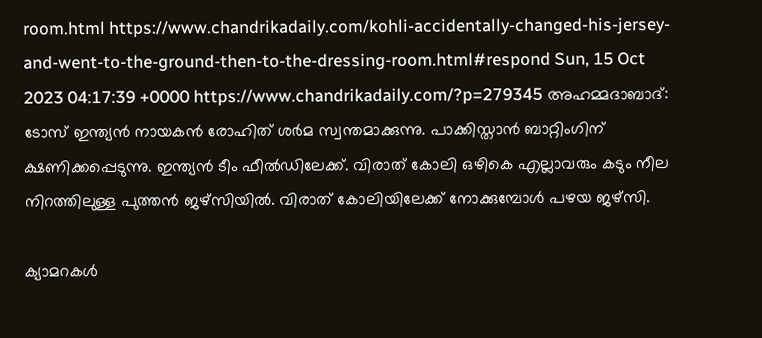room.html https://www.chandrikadaily.com/kohli-accidentally-changed-his-jersey-and-went-to-the-ground-then-to-the-dressing-room.html#respond Sun, 15 Oct 2023 04:17:39 +0000 https://www.chandrikadaily.com/?p=279345 അഹമ്മദാബാദ്: ടോസ് ഇന്ത്യന്‍ നായകന്‍ രോഹിത് ശര്‍മ സ്വന്തമാക്കുന്നു. പാക്കിസ്താന്‍ ബാറ്റിംഗിന് ക്ഷണിക്കപ്പെടുന്നു. ഇന്ത്യന്‍ ടീം ഫീല്‍ഡിലേക്ക്. വിരാത് കോലി ഒഴികെ എല്ലാവരും കടും നീല നിറത്തിലുള്ള പുത്തന്‍ ജഴ്‌സിയില്‍. വിരാത് കോലിയിലേക്ക് നോക്കുമ്പോള്‍ പഴയ ജഴ്‌സി.

ക്യാമറകള്‍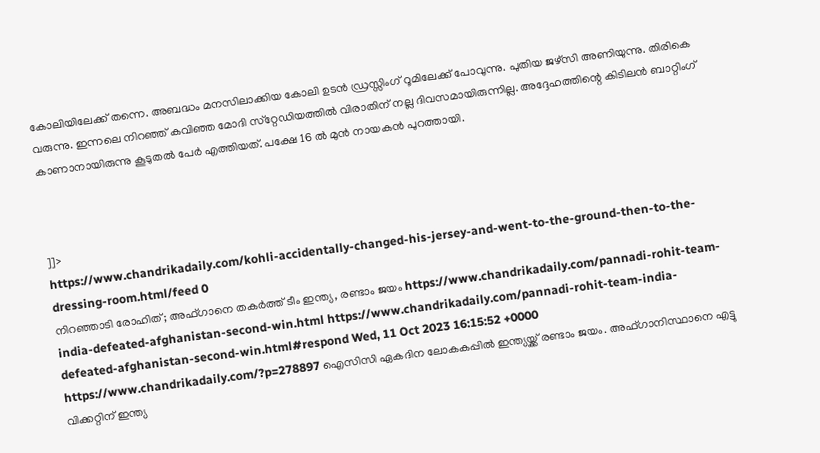കോലിയിലേക്ക് തന്നെ. അബദ്ധം മനസിലാക്കിയ കോലി ഉടന്‍ ഡ്രസ്സിംഗ് റൂമിലേക്ക് പോവുന്നു. പുതിയ ജഴ്‌സി അണിയുന്നു. തിരികെ വരുന്നു. ഇന്നലെ നിറഞ്ഞ് കവിഞ്ഞ മോദി സ്‌റ്റേഡിയത്തില്‍ വിരാതിന് നല്ല ദിവസമായിരുന്നില്ല. അദ്ദേഹത്തിന്റെ കിടിലന്‍ ബാറ്റിംഗ് കാണാനായിരുന്നു കൂടുതല്‍ പേര്‍ എത്തിയത്. പക്ഷേ 16 ല്‍ മുന്‍ നായകന്‍ പുറത്തായി.



]]>
https://www.chandrikadaily.com/kohli-accidentally-changed-his-jersey-and-went-to-the-ground-then-to-the-dressing-room.html/feed 0
നിറഞ്ഞാടി രോഹിത്; അഫ്ഗാനെ തകര്‍ത്ത് ടീം ഇന്ത്യ, രണ്ടാം ജയം https://www.chandrikadaily.com/pannadi-rohit-team-india-defeated-afghanistan-second-win.html https://www.chandrikadaily.com/pannadi-rohit-team-india-defeated-afghanistan-second-win.html#respond Wed, 11 Oct 2023 16:15:52 +0000 https://www.chandrikadaily.com/?p=278897 ഐസിസി ഏകദിന ലോകകപ്പില്‍ ഇന്ത്യയ്ക്ക് രണ്ടാം ജയം. അഫ്ഗാനിസ്ഥാനെ എട്ടു വിക്കറ്റിന് ഇന്ത്യ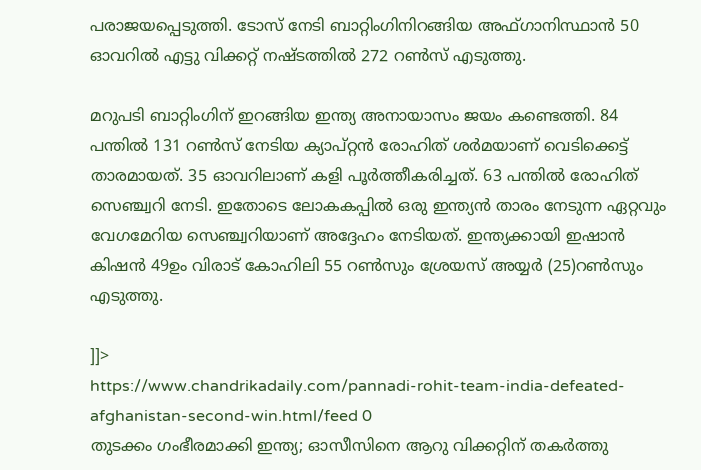പരാജയപ്പെടുത്തി. ടോസ് നേടി ബാറ്റിംഗിനിറങ്ങിയ അഫ്ഗാനിസ്ഥാന്‍ 50 ഓവറില്‍ എട്ടു വിക്കറ്റ് നഷ്ടത്തില്‍ 272 റണ്‍സ് എടുത്തു.

മറുപടി ബാറ്റിംഗിന് ഇറങ്ങിയ ഇന്ത്യ അനായാസം ജയം കണ്ടെത്തി. 84 പന്തില്‍ 131 റണ്‍സ് നേടിയ ക്യാപ്റ്റന്‍ രോഹിത് ശര്‍മയാണ് വെടിക്കെട്ട് താരമായത്. 35 ഓവറിലാണ് കളി പൂര്‍ത്തീകരിച്ചത്. 63 പന്തില്‍ രോഹിത് സെഞ്ച്വറി നേടി. ഇതോടെ ലോകകപ്പില്‍ ഒരു ഇന്ത്യന്‍ താരം നേടുന്ന ഏറ്റവും വേഗമേറിയ സെഞ്ച്വറിയാണ് അദ്ദേഹം നേടിയത്. ഇന്ത്യക്കായി ഇഷാന്‍ കിഷന്‍ 49ഉം വിരാട് കോഹിലി 55 റണ്‍സും ശ്രേയസ് അയ്യര്‍ (25)റണ്‍സും എടുത്തു.

]]>
https://www.chandrikadaily.com/pannadi-rohit-team-india-defeated-afghanistan-second-win.html/feed 0
തുടക്കം ഗംഭീരമാക്കി ഇന്ത്യ; ഓസീസിനെ ആറു വിക്കറ്റിന് തകര്‍ത്തു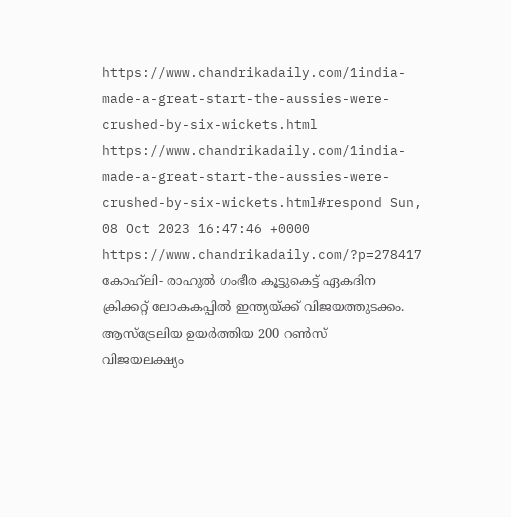https://www.chandrikadaily.com/1india-made-a-great-start-the-aussies-were-crushed-by-six-wickets.html https://www.chandrikadaily.com/1india-made-a-great-start-the-aussies-were-crushed-by-six-wickets.html#respond Sun, 08 Oct 2023 16:47:46 +0000 https://www.chandrikadaily.com/?p=278417 കോഹ്‌ലി- രാഹുല്‍ ഗംഭീര കൂട്ടുകെട്ട് ഏകദിന ക്രിക്കറ്റ് ലോകകപ്പില്‍ ഇന്ത്യയ്ക്ക് വിജയത്തുടക്കം. ആസ്‌ട്രേലിയ ഉയര്‍ത്തിയ 200 റണ്‍സ് വിജയലക്ഷ്യം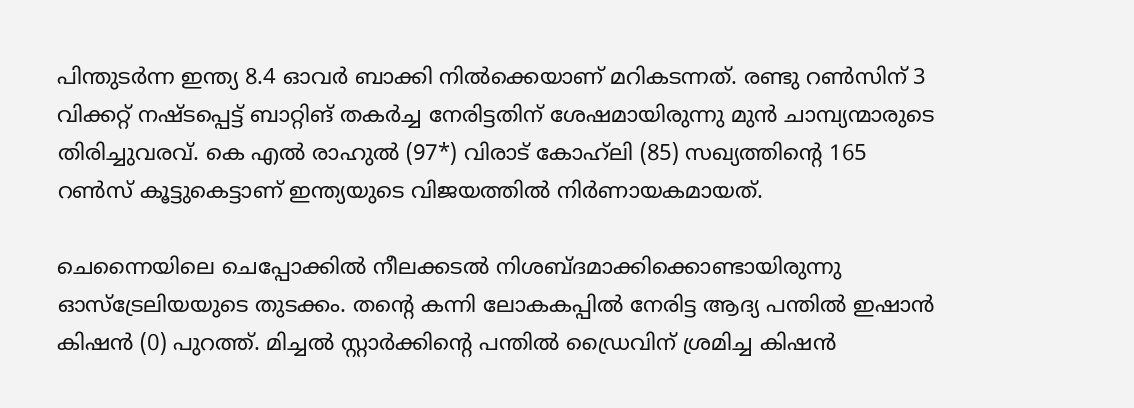പിന്തുടര്‍ന്ന ഇന്ത്യ 8.4 ഓവര്‍ ബാക്കി നില്‍ക്കെയാണ് മറികടന്നത്. രണ്ടു റണ്‍സിന് 3 വിക്കറ്റ് നഷ്ടപ്പെട്ട് ബാറ്റിങ് തകര്‍ച്ച നേരിട്ടതിന് ശേഷമായിരുന്നു മുന്‍ ചാമ്പ്യന്മാരുടെ തിരിച്ചുവരവ്. കെ എല്‍ രാഹുല്‍ (97*) വിരാട് കോഹ്‌ലി (85) സഖ്യത്തിന്റെ 165 റണ്‍സ് കൂട്ടുകെട്ടാണ് ഇന്ത്യയുടെ വിജയത്തില്‍ നിര്‍ണായകമായത്.

ചെന്നൈയിലെ ചെപ്പോക്കില്‍ നീലക്കടല്‍ നിശബ്ദമാക്കിക്കൊണ്ടായിരുന്നു ഓസ്‌ട്രേലിയയുടെ തുടക്കം. തന്റെ കന്നി ലോകകപ്പില്‍ നേരിട്ട ആദ്യ പന്തില്‍ ഇഷാന്‍ കിഷന്‍ (0) പുറത്ത്. മിച്ചല്‍ സ്റ്റാര്‍ക്കിന്റെ പന്തില്‍ ഡ്രൈവിന് ശ്രമിച്ച കിഷന്‍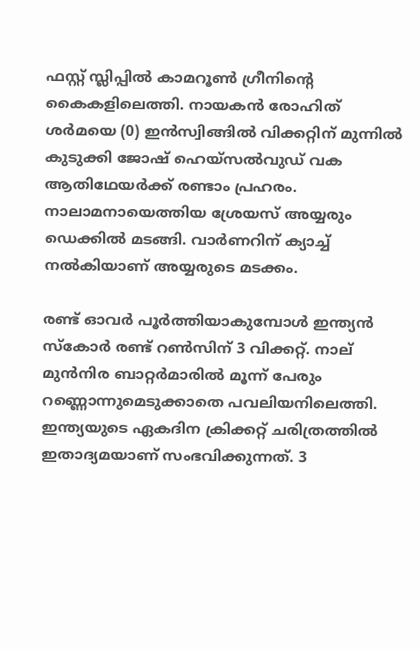ഫസ്റ്റ് സ്ലിപ്പില്‍ കാമറൂണ്‍ ഗ്രീനിന്റെ കൈകളിലെത്തി. നായകന്‍ രോഹിത് ശര്‍മയെ (0) ഇന്‍സ്വിങ്ങില്‍ വിക്കറ്റിന് മുന്നില്‍ കുടുക്കി ജോഷ് ഹെയ്‌സല്‍വുഡ് വക ആതിഥേയര്‍ക്ക് രണ്ടാം പ്രഹരം. നാലാമനായെത്തിയ ശ്രേയസ് അയ്യരും ഡെക്കില്‍ മടങ്ങി. വാര്‍ണറിന് ക്യാച്ച് നല്‍കിയാണ് അയ്യരുടെ മടക്കം.

രണ്ട് ഓവര്‍ പൂര്‍ത്തിയാകുമ്പോള്‍ ഇന്ത്യന്‍ സ്‌കോര്‍ രണ്ട് റണ്‍സിന് 3 വിക്കറ്റ്. നാല് മുന്‍നിര ബാറ്റര്‍മാരില്‍ മൂന്ന് പേരും റണ്ണൊന്നുമെടുക്കാതെ പവലിയനിലെത്തി. ഇന്ത്യയുടെ ഏകദിന ക്രിക്കറ്റ് ചരിത്രത്തില്‍ ഇതാദ്യമയാണ് സംഭവിക്കുന്നത്. 3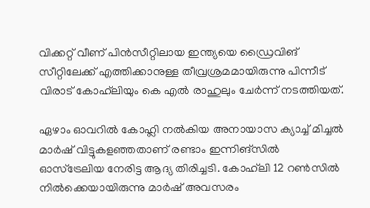വിക്കറ്റ് വീണ് പിന്‍സീറ്റിലായ ഇന്ത്യയെ ഡ്രൈവിങ് സീറ്റിലേക്ക് എത്തിക്കാനുള്ള തീവ്രശ്രമമായിരുന്നു പിന്നീട് വിരാട് കോഹ്‌ലിയും കെ എല്‍ രാഹുലും ചേര്‍ന്ന് നടത്തിയത്.

ഏഴാം ഓവറില്‍ കോഹ്ലി നല്‍കിയ അനായാസ ക്യാച്ച് മിച്ചല്‍ മാര്‍ഷ് വിട്ടുകളഞ്ഞതാണ് രണ്ടാം ഇന്നിങ്‌സില്‍ ഓസ്‌ട്രേലിയ നേരിട്ട ആദ്യ തിരിച്ചടി. കോഹ്‌ലി 12 റണ്‍സില്‍ നില്‍ക്കെയായിരുന്നു മാര്‍ഷ് അവസരം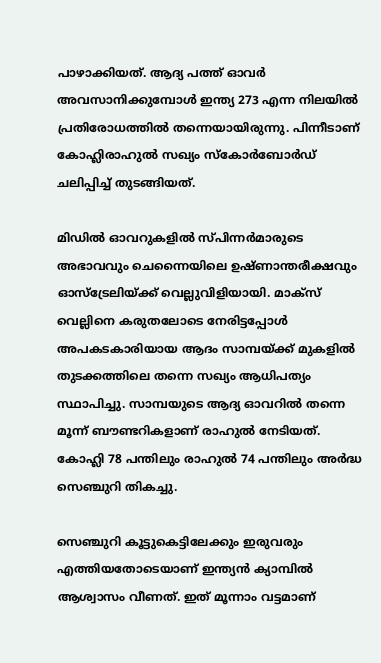പാഴാക്കിയത്. ആദ്യ പത്ത് ഓവര്‍ അവസാനിക്കുമ്പോള്‍ ഇന്ത്യ 273 എന്ന നിലയില്‍ പ്രതിരോധത്തില്‍ തന്നെയായിരുന്നു. പിന്നീടാണ് കോഹ്ലിരാഹുല്‍ സഖ്യം സ്‌കോര്‍ബോര്‍ഡ് ചലിപ്പിച്ച് തുടങ്ങിയത്.

മിഡില്‍ ഓവറുകളില്‍ സ്പിന്നര്‍മാരുടെ അഭാവവും ചെന്നൈയിലെ ഉഷ്ണാന്തരീക്ഷവും ഓസ്‌ട്രേലിയ്ക്ക് വെല്ലുവിളിയായി. മാക്‌സ് വെല്ലിനെ കരുതലോടെ നേരിട്ടപ്പോള്‍ അപകടകാരിയായ ആദം സാമ്പയ്ക്ക് മുകളില്‍ തുടക്കത്തിലെ തന്നെ സഖ്യം ആധിപത്യം സ്ഥാപിച്ചു. സാമ്പയുടെ ആദ്യ ഓവറില്‍ തന്നെ മൂന്ന് ബൗണ്ടറികളാണ് രാഹുല്‍ നേടിയത്. കോഹ്ലി 78 പന്തിലും രാഹുല്‍ 74 പന്തിലും അര്‍ദ്ധ സെഞ്ചുറി തികച്ചു.

സെഞ്ചുറി കൂട്ടുകെട്ടിലേക്കും ഇരുവരും എത്തിയതോടെയാണ് ഇന്ത്യന്‍ ക്യാമ്പില്‍ ആശ്വാസം വീണത്. ഇത് മൂന്നാം വട്ടമാണ്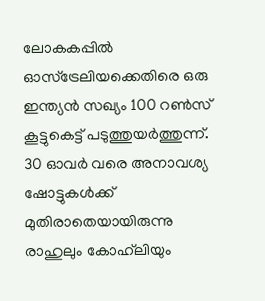ലോകകപ്പില്‍ ഓസ്‌ട്രേലിയക്കെതിരെ ഒരു ഇന്ത്യന്‍ സഖ്യം 100 റണ്‍സ് കൂട്ടുകെട്ട് പടുത്തുയര്‍ത്തുന്ന്. 30 ഓവര്‍ വരെ അനാവശ്യ ഷോട്ടുകള്‍ക്ക് മുതിരാതെയായിരുന്നു രാഹുലും കോഹ്‌ലിയും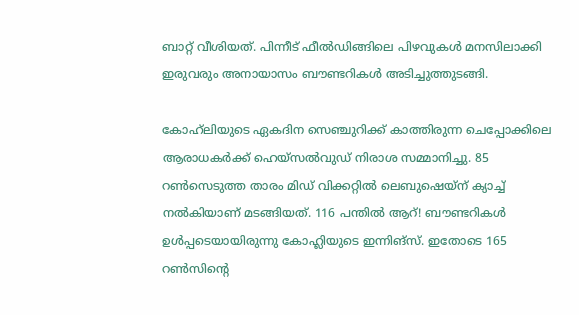ബാറ്റ് വീശിയത്. പിന്നീട് ഫീല്‍ഡിങ്ങിലെ പിഴവുകള്‍ മനസിലാക്കി ഇരുവരും അനായാസം ബൗണ്ടറികള്‍ അടിച്ചുത്തുടങ്ങി.

കോഹ്‌ലിയുടെ ഏകദിന സെഞ്ചുറിക്ക് കാത്തിരുന്ന ചെപ്പോക്കിലെ ആരാധകര്‍ക്ക് ഹെയ്‌സല്‍വുഡ് നിരാശ സമ്മാനിച്ചു. 85 റണ്‍സെടുത്ത താരം മിഡ് വിക്കറ്റില്‍ ലെബുഷെയ്‌ന് ക്യാച്ച് നല്‍കിയാണ് മടങ്ങിയത്. 116 പന്തില്‍ ആറ്! ബൗണ്ടറികള്‍ ഉള്‍പ്പടെയായിരുന്നു കോഹ്ലിയുടെ ഇന്നിങ്‌സ്. ഇതോടെ 165 റണ്‍സിന്റെ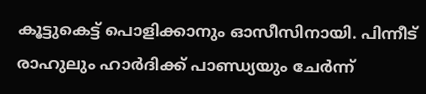കൂട്ടുകെട്ട് പൊളിക്കാനും ഓസീസിനായി. പിന്നീട് രാഹുലും ഹാര്‍ദിക്ക് പാണ്ഡ്യയും ചേര്‍ന്ന്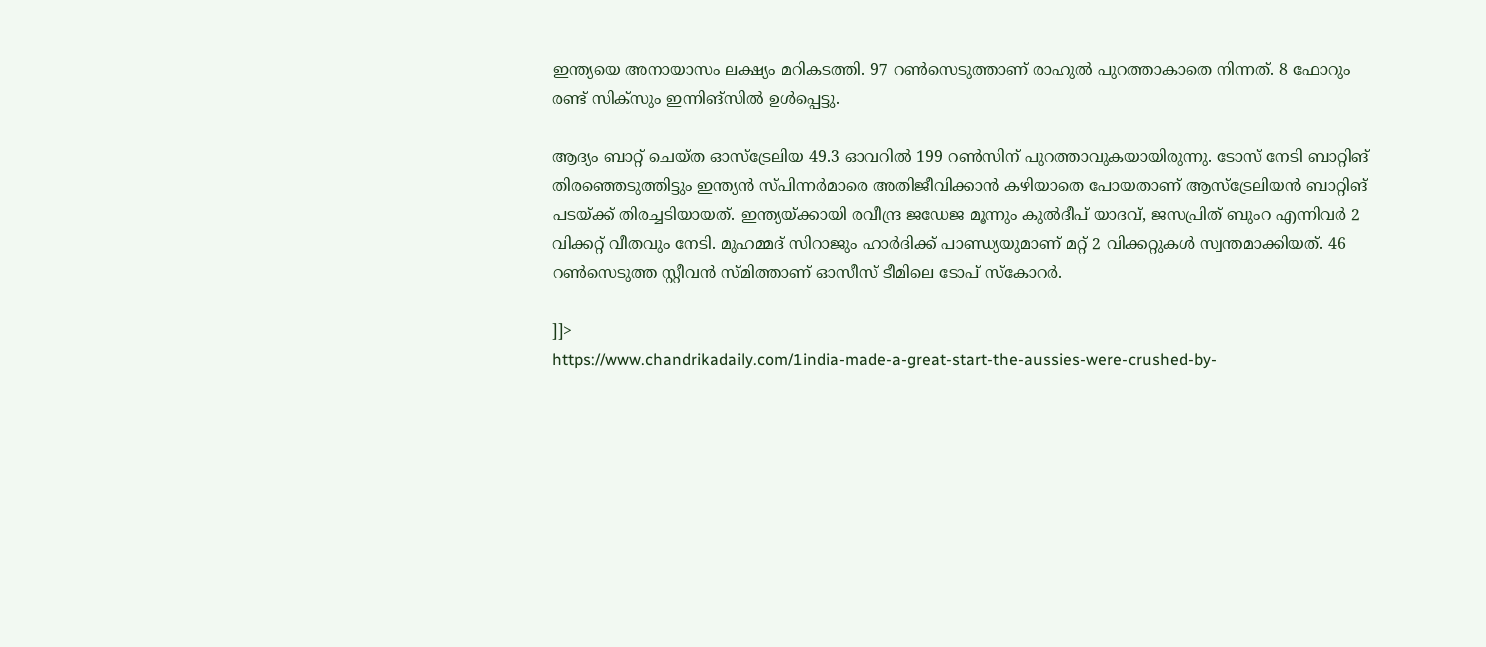ഇന്ത്യയെ അനായാസം ലക്ഷ്യം മറികടത്തി. 97 റണ്‍സെടുത്താണ് രാഹുല്‍ പുറത്താകാതെ നിന്നത്. 8 ഫോറും രണ്ട് സിക്‌സും ഇന്നിങ്‌സില്‍ ഉള്‍പ്പെട്ടു.

ആദ്യം ബാറ്റ് ചെയ്ത ഓസ്‌ട്രേലിയ 49.3 ഓവറില്‍ 199 റണ്‍സിന് പുറത്താവുകയായിരുന്നു. ടോസ് നേടി ബാറ്റിങ് തിരഞ്ഞെടുത്തിട്ടും ഇന്ത്യന്‍ സ്പിന്നര്‍മാരെ അതിജീവിക്കാന്‍ കഴിയാതെ പോയതാണ് ആസ്‌ട്രേലിയന്‍ ബാറ്റിങ് പടയ്ക്ക് തിരച്ചടിയായത്. ഇന്ത്യയ്ക്കായി രവീന്ദ്ര ജഡേജ മൂന്നും കുല്‍ദീപ് യാദവ്, ജസപ്രിത് ബുംറ എന്നിവര്‍ 2 വിക്കറ്റ് വീതവും നേടി. മുഹമ്മദ് സിറാജും ഹാര്‍ദിക്ക് പാണ്ഡ്യയുമാണ് മറ്റ് 2 വിക്കറ്റുകള്‍ സ്വന്തമാക്കിയത്. 46 റണ്‍സെടുത്ത സ്റ്റീവന്‍ സ്മിത്താണ് ഓസീസ് ടീമിലെ ടോപ് സ്‌കോറര്‍.

]]>
https://www.chandrikadaily.com/1india-made-a-great-start-the-aussies-were-crushed-by-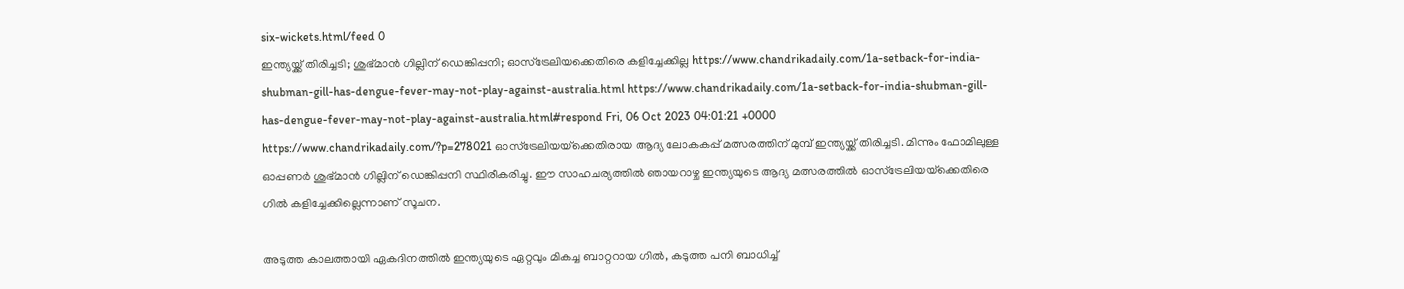six-wickets.html/feed 0
ഇന്ത്യയ്ക്ക് തിരിച്ചടി; ശുഭ്മാന്‍ ഗില്ലിന് ഡെങ്കിപ്പനി; ഓസ്‌ട്രേലിയക്കെതിരെ കളിച്ചേക്കില്ല https://www.chandrikadaily.com/1a-setback-for-india-shubman-gill-has-dengue-fever-may-not-play-against-australia.html https://www.chandrikadaily.com/1a-setback-for-india-shubman-gill-has-dengue-fever-may-not-play-against-australia.html#respond Fri, 06 Oct 2023 04:01:21 +0000 https://www.chandrikadaily.com/?p=278021 ഓസ്‌ട്രേലിയയ്‌ക്കെതിരായ ആദ്യ ലോകകപ്പ് മത്സരത്തിന് മുമ്പ് ഇന്ത്യയ്ക്ക് തിരിച്ചടി. മിന്നും ഫോമിലുള്ള ഓപ്പണര്‍ ശുഭ്മാന്‍ ഗില്ലിന് ഡെങ്കിപ്പനി സ്ഥിരീകരിച്ചു. ഈ സാഹചര്യത്തില്‍ ഞായറാഴ്ച ഇന്ത്യയുടെ ആദ്യ മത്സരത്തില്‍ ഓസ്‌ട്രേലിയയ്‌ക്കെതിരെ ഗില്‍ കളിച്ചേക്കില്ലെന്നാണ് സൂചന.

അടുത്ത കാലത്തായി ഏകദിനത്തില്‍ ഇന്ത്യയുടെ ഏറ്റവും മികച്ച ബാറ്ററായ ഗില്‍, കടുത്ത പനി ബാധിച്ച്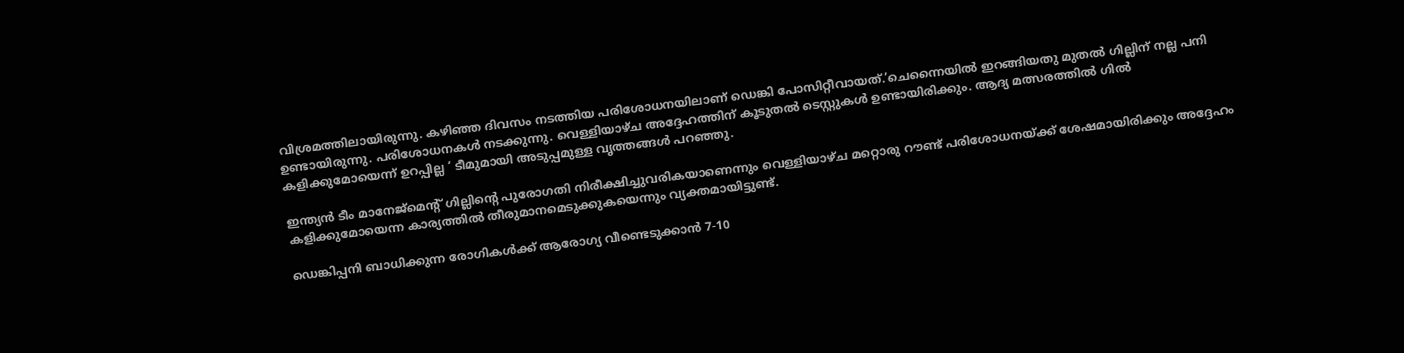വിശ്രമത്തിലായിരുന്നു. കഴിഞ്ഞ ദിവസം നടത്തിയ പരിശോധനയിലാണ് ഡെങ്കി പോസിറ്റീവായത്.’ചെന്നൈയില്‍ ഇറങ്ങിയതു മുതല്‍ ഗില്ലിന് നല്ല പനി ഉണ്ടായിരുന്നു. പരിശോധനകള്‍ നടക്കുന്നു. വെള്ളിയാഴ്ച അദ്ദേഹത്തിന് കൂടുതല്‍ ടെസ്റ്റുകള്‍ ഉണ്ടായിരിക്കും. ആദ്യ മത്സരത്തില്‍ ഗില്‍ കളിക്കുമോയെന്ന് ഉറപ്പില്ല ‘ ടീമുമായി അടുപ്പമുള്ള വൃത്തങ്ങള്‍ പറഞ്ഞു.

ഇന്ത്യന്‍ ടീം മാനേജ്‌മെന്റ് ഗില്ലിന്റെ പുരോഗതി നിരീക്ഷിച്ചുവരികയാണെന്നും വെള്ളിയാഴ്ച മറ്റൊരു റൗണ്ട് പരിശോധനയ്ക്ക് ശേഷമായിരിക്കും അദ്ദേഹം കളിക്കുമോയെന്ന കാര്യത്തില്‍ തീരുമാനമെടുക്കുകയെന്നും വ്യക്തമായിട്ടുണ്ട്.

ഡെങ്കിപ്പനി ബാധിക്കുന്ന രോഗികള്‍ക്ക് ആരോഗ്യ വീണ്ടെടുക്കാന്‍ 7-10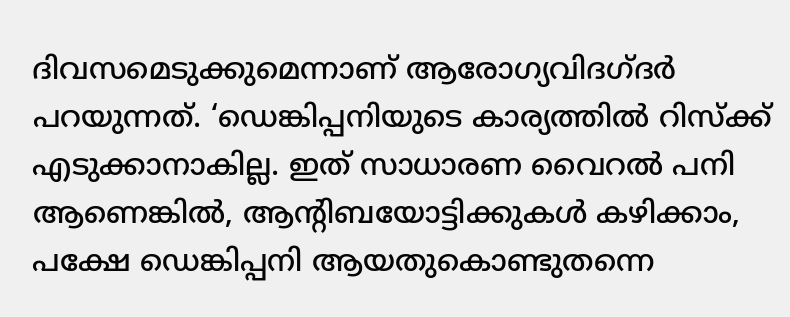ദിവസമെടുക്കുമെന്നാണ് ആരോഗ്യവിദഗ്ദര്‍ പറയുന്നത്. ‘ഡെങ്കിപ്പനിയുടെ കാര്യത്തില്‍ റിസ്‌ക്ക് എടുക്കാനാകില്ല. ഇത് സാധാരണ വൈറല്‍ പനി ആണെങ്കില്‍, ആന്റിബയോട്ടിക്കുകള്‍ കഴിക്കാം, പക്ഷേ ഡെങ്കിപ്പനി ആയതുകൊണ്ടുതന്നെ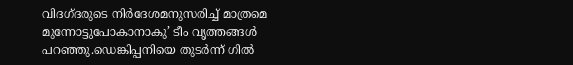വിദഗ്ദരുടെ നിര്‍ദേശമനുസരിച്ച് മാത്രമെ മുന്നോട്ടുപോകാനാകു’ ടീം വൃത്തങ്ങള്‍ പറഞ്ഞു.ഡെങ്കിപ്പനിയെ തുടര്‍ന്ന് ഗില്‍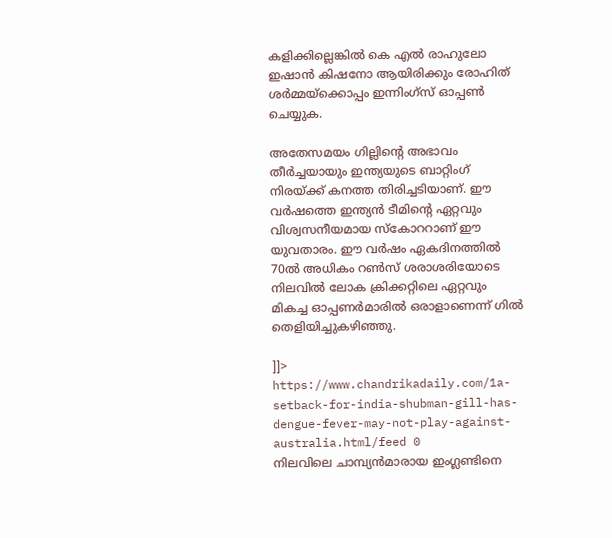കളിക്കില്ലെങ്കില്‍ കെ എല്‍ രാഹുലോ ഇഷാന്‍ കിഷനോ ആയിരിക്കും രോഹിത് ശര്‍മ്മയ്‌ക്കൊപ്പം ഇന്നിംഗ്‌സ് ഓപ്പണ്‍ ചെയ്യുക.

അതേസമയം ഗില്ലിന്റെ അഭാവം തീര്‍ച്ചയായും ഇന്ത്യയുടെ ബാറ്റിംഗ് നിരയ്ക്ക് കനത്ത തിരിച്ചടിയാണ്. ഈ വര്‍ഷത്തെ ഇന്ത്യന്‍ ടീമിന്റെ ഏറ്റവും വിശ്വസനീയമായ സ്‌കോററാണ് ഈ യുവതാരം. ഈ വര്‍ഷം ഏകദിനത്തില്‍ 70ല്‍ അധികം റണ്‍സ് ശരാശരിയോടെ നിലവില്‍ ലോക ക്രിക്കറ്റിലെ ഏറ്റവും മികച്ച ഓപ്പണര്‍മാരില്‍ ഒരാളാണെന്ന് ഗില്‍ തെളിയിച്ചുകഴിഞ്ഞു.

]]>
https://www.chandrikadaily.com/1a-setback-for-india-shubman-gill-has-dengue-fever-may-not-play-against-australia.html/feed 0
നിലവിലെ ചാമ്പ്യന്‍മാരായ ഇംഗ്ലണ്ടിനെ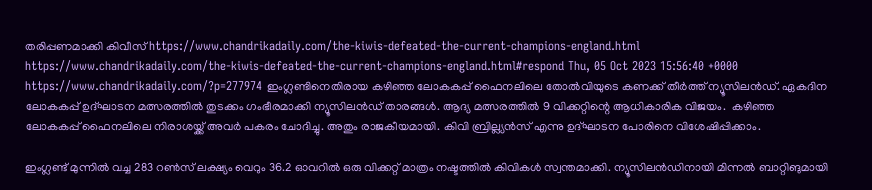തരിപ്പണമാക്കി കിവീസ് https://www.chandrikadaily.com/the-kiwis-defeated-the-current-champions-england.html https://www.chandrikadaily.com/the-kiwis-defeated-the-current-champions-england.html#respond Thu, 05 Oct 2023 15:56:40 +0000 https://www.chandrikadaily.com/?p=277974 ഇംഗ്ലണ്ടിനെതിരായ കഴിഞ്ഞ ലോകകപ്പ് ഫൈനലിലെ തോല്‍വിയുടെ കണക്ക് തീര്‍ത്ത് ന്യൂസിലന്‍ഡ്. ഏകദിന ലോകകപ്പ് ഉദ്ഘാടന മത്സരത്തില്‍ തുടക്കം ഗംഭീരമാക്കി ന്യൂസിലന്‍ഡ് താരങ്ങള്‍. ആദ്യ മത്സരത്തില്‍ 9 വിക്കറ്റിന്റെ ആധികാരിക വിജയം.  കഴിഞ്ഞ ലോകകപ്പ് ഫൈനലിലെ നിരാശയ്ക്ക് അവര്‍ പകരം ചോദിച്ചു. അതും രാജകീയമായി. കിവി ബ്രില്ല്യന്‍സ് എന്നു ഉദ്ഘാടന പോരിനെ വിശേഷിപ്പിക്കാം.

ഇംഗ്ലണ്ട് മുന്നില്‍ വച്ച 283 റണ്‍സ് ലക്ഷ്യം വെറും 36.2 ഓവറില്‍ ഒരു വിക്കറ്റ് മാത്രം നഷ്ടത്തില്‍ കിവികള്‍ സ്വന്തമാക്കി. ന്യൂസിലന്‍ഡിനായി മിന്നല്‍ ബാറ്റിങുമായി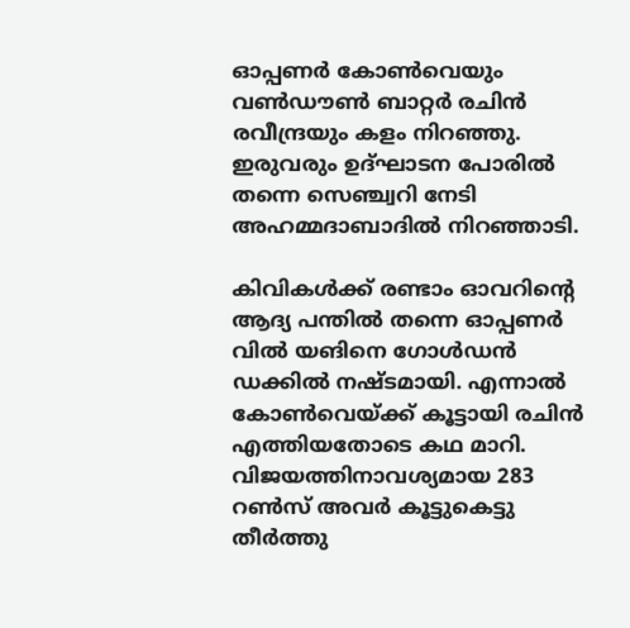ഓപ്പണര്‍ കോണ്‍വെയും വണ്‍ഡൗണ്‍ ബാറ്റര്‍ രചിന്‍ രവീന്ദ്രയും കളം നിറഞ്ഞു. ഇരുവരും ഉദ്ഘാടന പോരില്‍ തന്നെ സെഞ്ച്വറി നേടി അഹമ്മദാബാദില്‍ നിറഞ്ഞാടി.

കിവികള്‍ക്ക് രണ്ടാം ഓവറിന്റെ ആദ്യ പന്തില്‍ തന്നെ ഓപ്പണര്‍ വില്‍ യങിനെ ഗോള്‍ഡന്‍ ഡക്കില്‍ നഷ്ടമായി. എന്നാല്‍ കോണ്‍വെയ്ക്ക് കൂട്ടായി രചിന്‍ എത്തിയതോടെ കഥ മാറി. വിജയത്തിനാവശ്യമായ 283 റണ്‍സ് അവര്‍ കൂട്ടുകെട്ടു തീര്‍ത്തു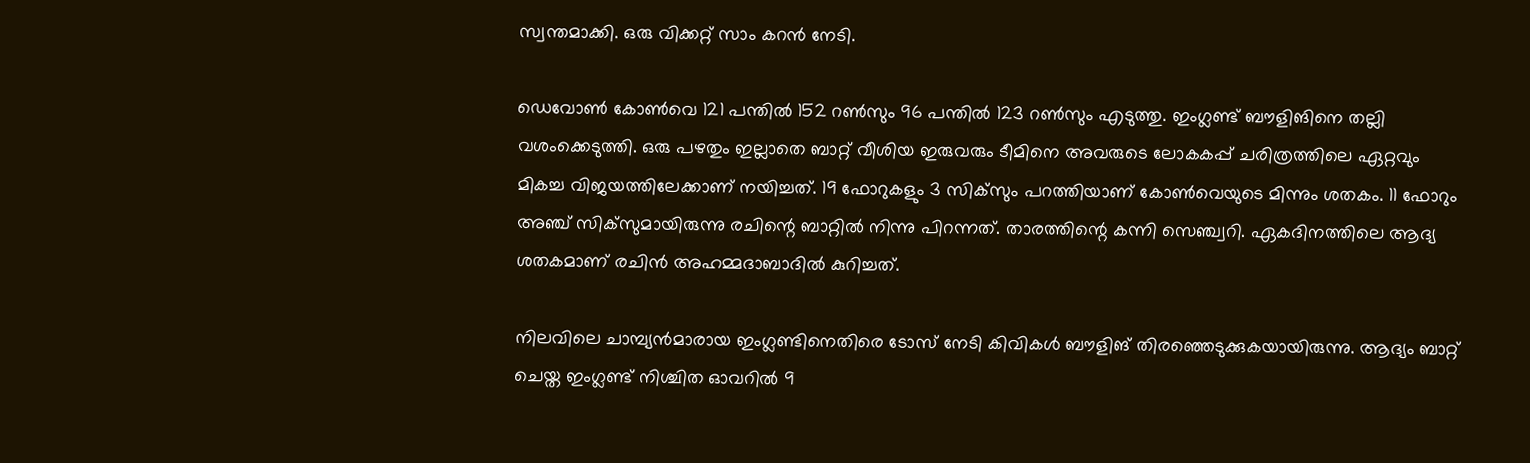സ്വന്തമാക്കി. ഒരു വിക്കറ്റ് സാം കറന്‍ നേടി.

ഡെവോണ്‍ കോണ്‍വെ 121 പന്തില്‍ 152 റണ്‍സും 96 പന്തില്‍ 123 റണ്‍സും എടുത്തു. ഇംഗ്ലണ്ട് ബൗളിങിനെ തല്ലി വശംക്കെടുത്തി. ഒരു പഴതും ഇല്ലാതെ ബാറ്റ് വീശിയ ഇരുവരും ടീമിനെ അവരുടെ ലോകകപ്പ് ചരിത്രത്തിലെ ഏറ്റവും മികച്ച വിജയത്തിലേക്കാണ് നയിച്ചത്. 19 ഫോറുകളും 3 സിക്‌സും പറത്തിയാണ് കോണ്‍വെയുടെ മിന്നും ശതകം. 11 ഫോറും അഞ്ച് സിക്‌സുമായിരുന്നു രചിന്റെ ബാറ്റില്‍ നിന്നു പിറന്നത്. താരത്തിന്റെ കന്നി സെഞ്ച്വറി. ഏകദിനത്തിലെ ആദ്യ ശതകമാണ് രചിന്‍ അഹമ്മദാബാദില്‍ കുറിച്ചത്.

നിലവിലെ ചാമ്പ്യന്‍മാരായ ഇംഗ്ലണ്ടിനെതിരെ ടോസ് നേടി കിവികള്‍ ബൗളിങ് തിരഞ്ഞെടുക്കുകയായിരുന്നു. ആദ്യം ബാറ്റ് ചെയ്ത ഇംഗ്ലണ്ട് നിശ്ചിത ഓവറില്‍ 9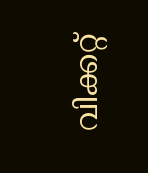വിക്കറ്റ്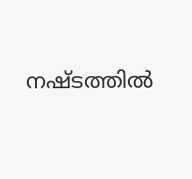നഷ്ടത്തില്‍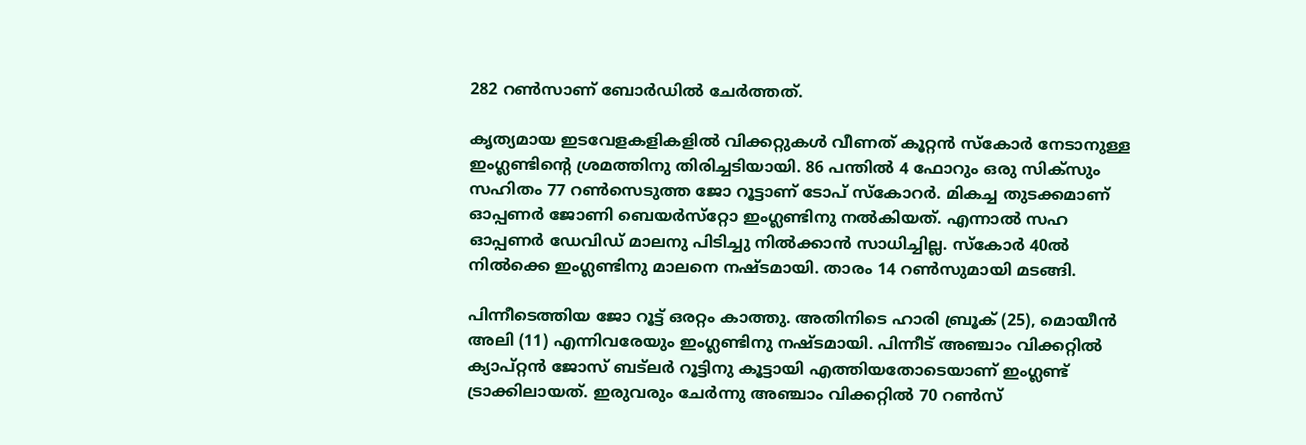282 റണ്‍സാണ് ബോര്‍ഡില്‍ ചേര്‍ത്തത്.

കൃത്യമായ ഇടവേളകളികളില്‍ വിക്കറ്റുകള്‍ വീണത് കൂറ്റന്‍ സ്‌കോര്‍ നേടാനുള്ള ഇംഗ്ലണ്ടിന്റെ ശ്രമത്തിനു തിരിച്ചടിയായി. 86 പന്തില്‍ 4 ഫോറും ഒരു സിക്‌സും സഹിതം 77 റണ്‍സെടുത്ത ജോ റൂട്ടാണ് ടോപ് സ്‌കോറര്‍. മികച്ച തുടക്കമാണ് ഓപ്പണര്‍ ജോണി ബെയര്‍സ്‌റ്റോ ഇംഗ്ലണ്ടിനു നല്‍കിയത്. എന്നാല്‍ സഹ ഓപ്പണര്‍ ഡേവിഡ് മാലനു പിടിച്ചു നില്‍ക്കാന്‍ സാധിച്ചില്ല. സ്‌കോര്‍ 40ല്‍ നില്‍ക്കെ ഇംഗ്ലണ്ടിനു മാലനെ നഷ്ടമായി. താരം 14 റണ്‍സുമായി മടങ്ങി.

പിന്നീടെത്തിയ ജോ റൂട്ട് ഒരറ്റം കാത്തു. അതിനിടെ ഹാരി ബ്രൂക് (25), മൊയീന്‍ അലി (11) എന്നിവരേയും ഇംഗ്ലണ്ടിനു നഷ്ടമായി. പിന്നീട് അഞ്ചാം വിക്കറ്റില്‍ ക്യാപ്റ്റന്‍ ജോസ് ബട്‌ലര്‍ റൂട്ടിനു കൂട്ടായി എത്തിയതോടെയാണ് ഇംഗ്ലണ്ട് ട്രാക്കിലായത്. ഇരുവരും ചേര്‍ന്നു അഞ്ചാം വിക്കറ്റില്‍ 70 റണ്‍സ്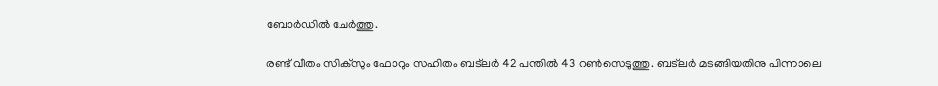ബോര്‍ഡില്‍ ചേര്‍ത്തു.

രണ്ട് വീതം സിക്‌സും ഫോറും സഹിതം ബട്‌ലര്‍ 42 പന്തില്‍ 43 റണ്‍സെടുത്തു. ബട്‌ലര്‍ മടങ്ങിയതിനു പിന്നാലെ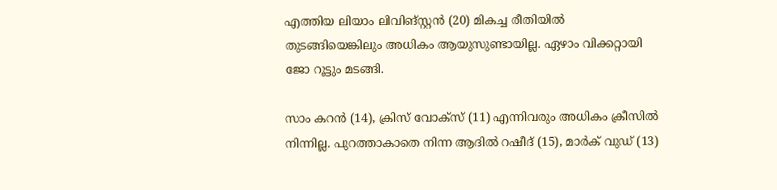എത്തിയ ലിയാം ലിവിങ്സ്റ്റന്‍ (20) മികച്ച രീതിയില്‍ തുടങ്ങിയെങ്കിലും അധികം ആയുസുണ്ടായില്ല. ഏഴാം വിക്കറ്റായി ജോ റൂട്ടും മടങ്ങി.

സാം കറന്‍ (14), ക്രിസ് വോക്‌സ് (11) എന്നിവരും അധികം ക്രീസില്‍ നിന്നില്ല. പുറത്താകാതെ നിന്ന ആദില്‍ റഷീദ് (15), മാര്‍ക് വുഡ് (13)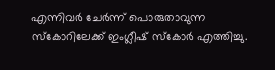എന്നിവര്‍ ചേര്‍ന്ന് പൊരുതാവുന്ന സ്‌കോറിലേക്ക് ഇംഗ്ലീഷ് സ്‌കോര്‍ എത്തിച്ചു.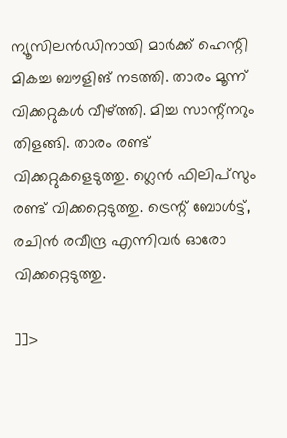ന്യൂസിലന്‍ഡിനായി മാര്‍ക്ക് ഹെന്റി മികച്ച ബൗളിങ് നടത്തി. താരം മൂന്ന് വിക്കറ്റുകള്‍ വീഴ്ത്തി. മിച്ച സാന്റ്‌നറും തിളങ്ങി. താരം രണ്ട് വിക്കറ്റുകളെടുത്തു. ഗ്ലെന്‍ ഫിലിപ്‌സും രണ്ട് വിക്കറ്റെടുത്തു. ട്രെന്റ് ബോള്‍ട്ട്, രചിന്‍ രവീന്ദ്ര എന്നിവര്‍ ഓരോ വിക്കറ്റെടുത്തു.

]]>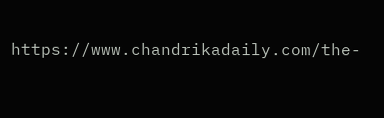https://www.chandrikadaily.com/the-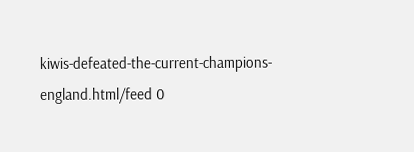kiwis-defeated-the-current-champions-england.html/feed 0